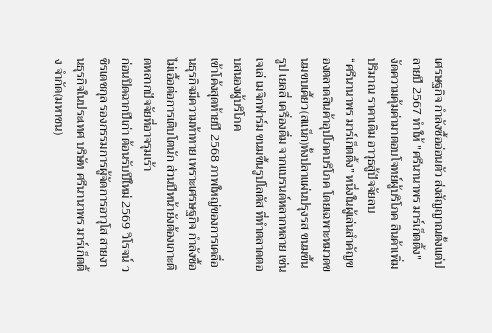เศรษฐกิจ กำลังซื้ออ่อนตัว ส่งสัญญาณตั้งแต่ปลายปี 2567 ทำให้ "ศรีนานาพร มาร์เก็ตติ้ง" งัดความคุ้มค่ามาตอบโจทย์ผู้บริโภค สินค้าเพิ่มปริมาณ ราคาเดิม อาวุธสู้ปัจจัยลบ
“ศรีนานาพร มาร์เก็ตติ้ง” หนึ่งในผู้เล่นสำคัญของตลาดสินค้าอุปโภคบริโภค โดยเฉพาะหมวดขนมขบเคี้ยว(สแน็ก)ทั้งปลาแผ่นปรุงรส ขนมขึ้นรูป เยลลี่ เครื่องดื่ม จากแบรนด์หลากหลาย เช่น เจเล่ เมจิกฟาร์ม ขนมขึ้นรูปโลตัส ที่ทำตลาดตอบสนองผู้บริโภค
เข้าโค้งสุดท้ายปี 2568 ภาพใหญ่ของการเคลื่อนธุรกิจมีความท้าทาย เพราะเศรษฐกิจ กำลังซื้อ ไม่เอื้อต่อการเติบโตนัก ส่วนปีหน้ายังต้องเกาะติดหลากปัจจัยที่อาจรุมเร้า
ก่อนปิดฉากปีเก่า ต้อนรับปีใหม่ 2569 วิโรจน์ วชิรเดชกุล รองกรรมการผู้จัดการอาวุโส สายงานธุรกิจในประเทศ บริษัท ศรีนานาพร มาร์เก็ตติ้ง จำกัด(มหาชน)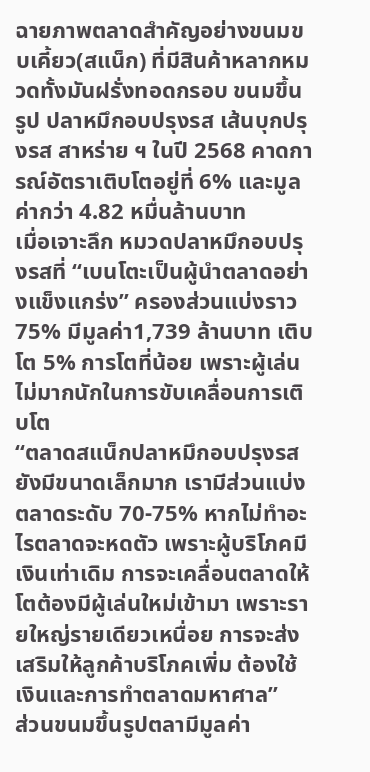ฉายภาพตลาดสำคัญอย่างขนมขบเคี้ยว(สแน็ก) ที่มีสินค้าหลากหมวดทั้งมันฝรั่งทอดกรอบ ขนมขึ้นรูป ปลาหมึกอบปรุงรส เส้นบุกปรุงรส สาหร่าย ฯ ในปี 2568 คาดการณ์อัตราเติบโตอยู่ที่ 6% และมูลค่ากว่า 4.82 หมื่นล้านบาท
เมื่อเจาะลึก หมวดปลาหมึกอบปรุงรสที่ “เบนโตะเป็นผู้นำตลาดอย่างแข็งแกร่ง” ครองส่วนแบ่งราว 75% มีมูลค่า1,739 ล้านบาท เติบโต 5% การโตที่น้อย เพราะผู้เล่นไม่มากนักในการขับเคลื่อนการเติบโต
“ตลาดสแน็กปลาหมึกอบปรุงรส ยังมีขนาดเล็กมาก เรามีส่วนแบ่งตลาดระดับ 70-75% หากไม่ทำอะไรตลาดจะหดตัว เพราะผู้บริโภคมีเงินเท่าเดิม การจะเคลื่อนตลาดให้โตต้องมีผู้เล่นใหม่เข้ามา เพราะรายใหญ่รายเดียวเหนื่อย การจะส่งเสริมให้ลูกค้าบริโภคเพิ่ม ต้องใช้เงินและการทำตลาดมหาศาล”
ส่วนขนมขึ้นรูปตลามีมูลค่า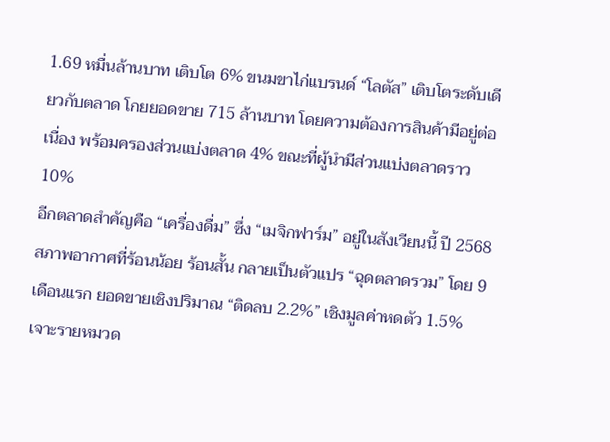1.69 หมื่นล้านบาท เติบโต 6% ขนมขาไก่แบรนด์ “โลตัส” เติบโตระดับเดียวกับตลาด โกยยอดขาย 715 ล้านบาท โดยความต้องการสินค้ามีอยู่ต่อเนื่อง พร้อมครองส่วนแบ่งตลาด 4% ขณะที่ผู้นำมีส่วนแบ่งตลาดราว 10%
อีกตลาดสำคัญคือ “เครื่องดื่ม” ซึ่ง “เมจิกฟาร์ม” อยู่ในสังเวียนนี้ ปี 2568 สภาพอากาศที่ร้อนน้อย ร้อนสั้น กลายเป็นตัวแปร “ฉุดตลาดรวม” โดย 9 เดือนแรก ยอดขายเชิงปริมาณ “ติดลบ 2.2%” เชิงมูลค่าหดตัว 1.5% เจาะรายหมวด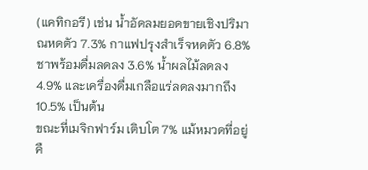(แคทิกอรี) เช่น น้ำอัดลมยอดขายเชิงปริมาณหดตัว 7.3% กาแฟปรุงสำเร็จหดตัว 6.8% ชาพร้อมดื่มลดลง 3.6% น้ำผลไม้ลดลง 4.9% และเครื่องดื่มเกลือแร่ลดลงมากถึง 10.5% เป็นต้น
ขณะที่เมจิกฟาร์ม เติบโต 7% แม้หมวดที่อยู่คื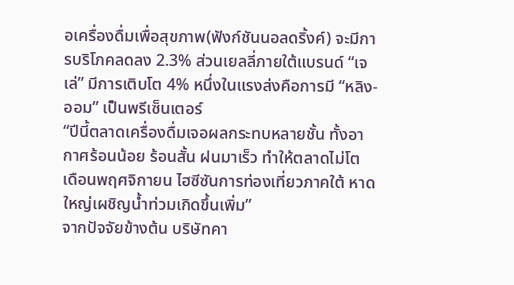อเครื่องดื่มเพื่อสุขภาพ(ฟังก์ชันนอลดริ้งค์) จะมีการบริโภคลดลง 2.3% ส่วนเยลลี่ภายใต้แบรนด์ “เจเล่” มีการเติบโต 4% หนึ่งในแรงส่งคือการมี “หลิง-ออม” เป็นพรีเซ็นเตอร์
“ปีนี้ตลาดเครื่องดื่มเจอผลกระทบหลายชั้น ทั้งอากาศร้อนน้อย ร้อนสั้น ฝนมาเร็ว ทำให้ตลาดไม่โต เดือนพฤศจิกายน ไฮซีซันการท่องเที่ยวภาคใต้ หาดใหญ่เผชิญน้ำท่วมเกิดขึ้นเพิ่ม”
จากปัจจัยข้างต้น บริษัทคา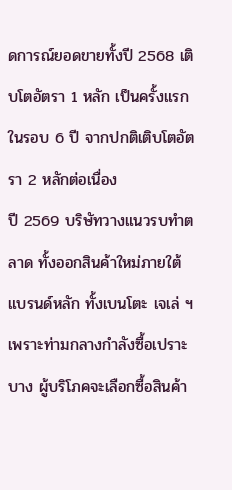ดการณ์ยอดขายทั้งปี 2568 เติบโตอัตรา 1 หลัก เป็นครั้งแรกในรอบ 6 ปี จากปกติเติบโตอัตรา 2 หลักต่อเนื่อง
ปี 2569 บริษัทวางแนวรบทำตลาด ทั้งออกสินค้าใหม่ภายใต้แบรนด์หลัก ทั้งเบนโตะ เจเล่ ฯ เพราะท่ามกลางกำลังซื้อเปราะบาง ผู้บริโภคจะเลือกซื้อสินค้า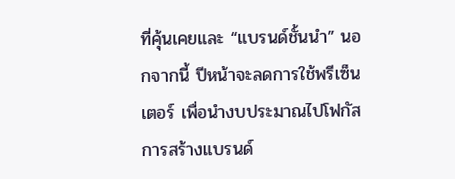ที่คุ้นเคยและ “แบรนด์ชั้นนำ” นอกจากนี้ ปีหน้าจะลดการใช้พรีเซ็นเตอร์ เพื่อนำงบประมาณไปโฟกัสการสร้างแบรนด์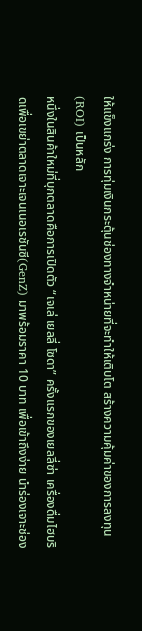ให้แข็งแกร่ง การทุ่มเงินกระตุ้นช่องทางจำหน่ายที่จะทำให้เติบโต สร้างความคุ้มค่าของการลงทุน(ROI) เป็นหลัก
หนึ่งในสินค้าใหม่ที่บุกตลาดคือการเปิดตัว “เจเล่ เยลลี่ โซดา” ครั้งแรกของเยลลี่ซ่า เครื่องดื่มไฮบริดเพื่อเขย่าตลาดเจาะเจนเนอเรชันซี(GenZ) มาพร้อมราคา 10 บาท เพื่อเข้าถึงง่าย นำร่องเจาะช่อง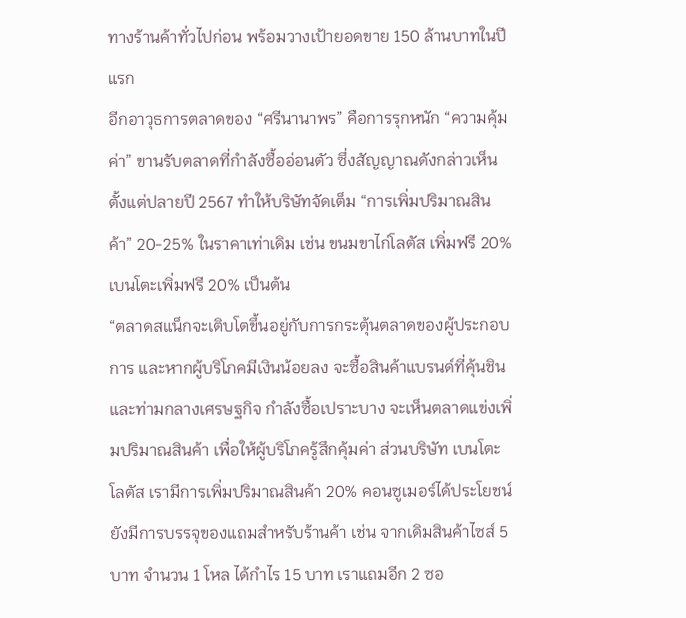ทางร้านค้าทั่วไปก่อน พร้อมวางเป้ายอดขาย 150 ล้านบาทในปีแรก
อีกอาวุธการตลาดของ “ศรีนานาพร” คือการรุกหนัก “ความคุ้มค่า” ขานรับตลาดที่กำลังซื้ออ่อนตัว ซึ่งสัญญาณดังกล่าวเห็นตั้งแต่ปลายปี 2567 ทำให้บริษัทจัดเต็ม “การเพิ่มปริมาณสินค้า” 20-25% ในราคาเท่าเดิม เช่น ขนมขาไก่โลตัส เพิ่มฟรี 20% เบนโตะเพิ่มฟรี 20% เป็นต้น
“ตลาดสแน็กจะเติบโตขึ้นอยู่กับการกระตุ้นตลาดของผู้ประกอบการ และหากผู้บริโภคมีเงินน้อยลง จะซื้อสินค้าแบรนด์ที่คุ้นชิน และท่ามกลางเศรษฐกิจ กำลังซื้อเปราะบาง จะเห็นตลาดแข่งเพิ่มปริมาณสินค้า เพื่อให้ผู้บริโภครู้สึกคุ้มค่า ส่วนบริษัท เบนโตะ โลตัส เรามีการเพิ่มปริมาณสินค้า 20% คอนซูเมอร์ได้ประโยชน์ ยังมีการบรรจุของแถมสำหรับร้านค้า เช่น จากเดิมสินค้าไซส์ 5 บาท จำนวน 1 โหล ได้กำไร 15 บาท เราแถมอีก 2 ซอ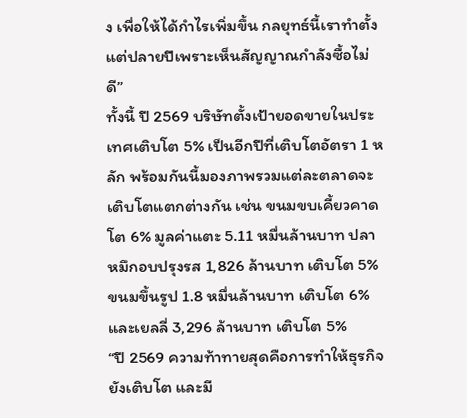ง เพื่อให้ได้กำไรเพิ่มขึ้น กลยุทธ์นี้เราทำตั้งแต่ปลายปีเพราะเห็นสัญญาณกำลังซื้อไม่ดี”
ทั้งนี้ ปี 2569 บริษัทตั้งเป้ายอดขายในประเทศเติบโต 5% เป็นอีกปีที่เติบโตอัตรา 1 หลัก พร้อมกันนี้มองภาพรวมแต่ละตลาดจะเติบโตแตกต่างกัน เช่น ขนมขบเคี้ยวคาดโต 6% มูลค่าแตะ 5.11 หมื่นล้านบาท ปลาหมึกอบปรุงรส 1,826 ล้านบาท เติบโต 5% ขนมขึ้นรูป 1.8 หมื่นล้านบาท เติบโต 6% และเยลลี่ 3,296 ล้านบาท เติบโต 5%
“ปี 2569 ความท้าทายสุดคือการทำให้ธุรกิจยังเติบโต และมี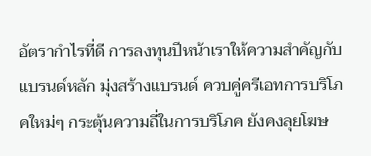อัตรากำไรที่ดี การลงทุนปีหน้าเราให้ความสำคัญกับแบรนด์หลัก มุ่งสร้างแบรนด์ ควบคู่ครีเอทการบริโภคใหม่ๆ กระตุ้นความถี่ในการบริโภค ยังคงลุยโฆษ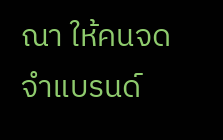ณา ให้คนจดจำแบรนด์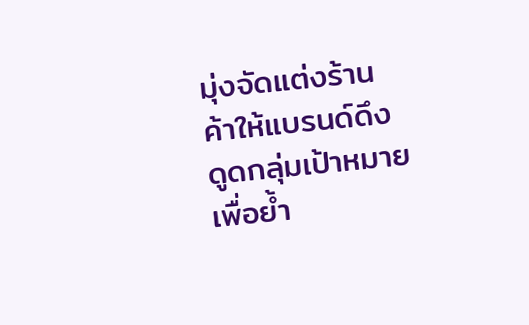มุ่งจัดแต่งร้านค้าให้แบรนด์ดึงดูดกลุ่มเป้าหมาย เพื่อย้ำ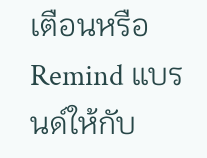เตือนหรือ Remind แบรนด์ให้กับ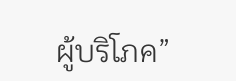ผู้บริโภค”